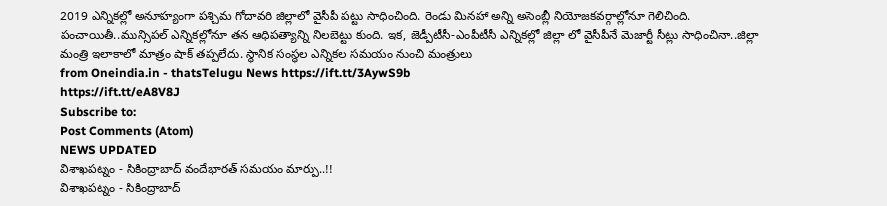2019 ఎన్నికల్లో అనూహ్యంగా పశ్చిమ గోదావరి జిల్లాలో వైసీపీ పట్టు సాధించింది. రెండు మినహా అన్ని అసెంబ్లీ నియోజకవర్గాల్లోనూ గెలిచింది. పంచాయితీ..మున్సిపల్ ఎన్నికల్లోనూ తన ఆధిపత్యాన్ని నిలబెట్టు కుంది. ఇక, జెడ్పీటీసీ-ఎంపీటీసీ ఎన్నికల్లో జిల్లా లో వైసీపీనే మెజార్టీ సీట్లు సాధించినా..జిల్లా మంత్రి ఇలాకాలో మాత్రం షాక్ తప్పలేదు. స్థానిక సంస్థల ఎన్నికల సమయం నుంచి మంత్రులు
from Oneindia.in - thatsTelugu News https://ift.tt/3AywS9b
https://ift.tt/eA8V8J
Subscribe to:
Post Comments (Atom)
NEWS UPDATED
విశాఖపట్నం - సికింద్రాబాద్ వందేభారత్ సమయం మార్పు..!!
విశాఖపట్నం - సికింద్రాబాద్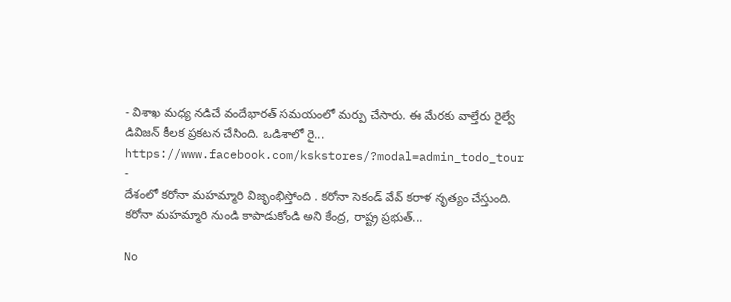- విశాఖ మధ్య నడిచే వందేభారత్ సమయంలో మర్పు చేసారు. ఈ మేరకు వాల్తేరు రైల్వే డివిజన్ కీలక ప్రకటన చేసింది. ఒడిశాలో రై...
https://www.facebook.com/kskstores/?modal=admin_todo_tour
-
దేశంలో కరోనా మహమ్మారి విజృంభిస్తోంది . కరోనా సెకండ్ వేవ్ కరాళ నృత్యం చేస్తుంది. కరోనా మహమ్మారి నుండి కాపాడుకోండి అని కేంద్ర, రాష్ట్ర ప్రభుత్...

No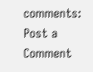comments:
Post a Comment